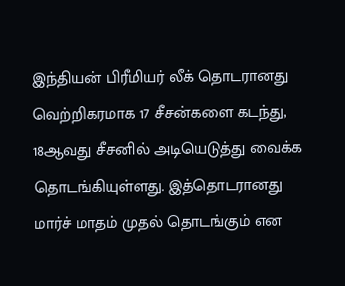இந்தியன் பிரீமியர் லீக் தொடரானது வெற்றிகரமாக 17 சீசன்களை கடந்து, 18ஆவது சீசனில் அடியெடுத்து வைக்க தொடங்கியுள்ளது. இத்தொடரானது மார்ச் மாதம் முதல் தொடங்கும் என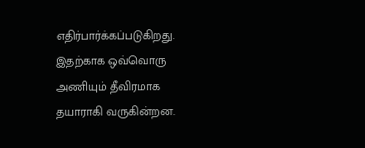எதிர்பார்க்கப்படுகிறது. இதற்காக ஒவ்வொரு அணியும் தீவிரமாக தயாராகி வருகின்றன.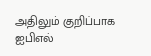அதிலும் குறிப்பாக ஐபிஎல்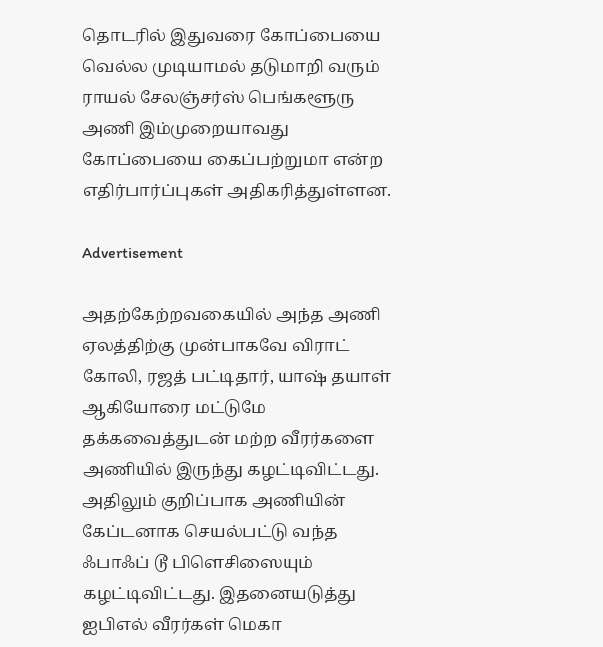தொடரில் இதுவரை கோப்பையை வெல்ல முடியாமல் தடுமாறி வரும் ராயல் சேலஞ்சர்ஸ் பெங்களூரு அணி இம்முறையாவது கோப்பையை கைப்பற்றுமா என்ற எதிர்பார்ப்புகள் அதிகரித்துள்ளன.

Advertisement

அதற்கேற்றவகையில் அந்த அணி ஏலத்திற்கு முன்பாகவே விராட் கோலி, ரஜத் பட்டிதார், யாஷ் தயாள் ஆகியோரை மட்டுமே தக்கவைத்துடன் மற்ற வீரர்களை அணியில் இருந்து கழட்டிவிட்டது. அதிலும் குறிப்பாக அணியின் கேப்டனாக செயல்பட்டு வந்த ஃபாஃப் டூ பிளெசிஸையும் கழட்டிவிட்டது. இதனையடுத்து ஐபிஎல் வீரர்கள் மெகா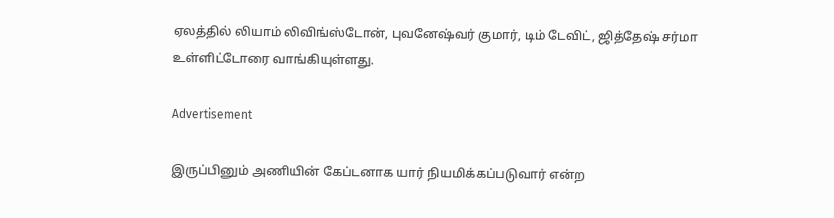ஏலத்தில் லியாம் லிவிங்ஸ்டோன், புவனேஷ்வர் குமார், டிம் டேவிட், ஜித்தேஷ் சர்மா உள்ளிட்டோரை வாங்கியுள்ளது.

Advertisement

இருப்பினும் அணியின் கேப்டனாக யார் நியமிக்கப்படுவார் என்ற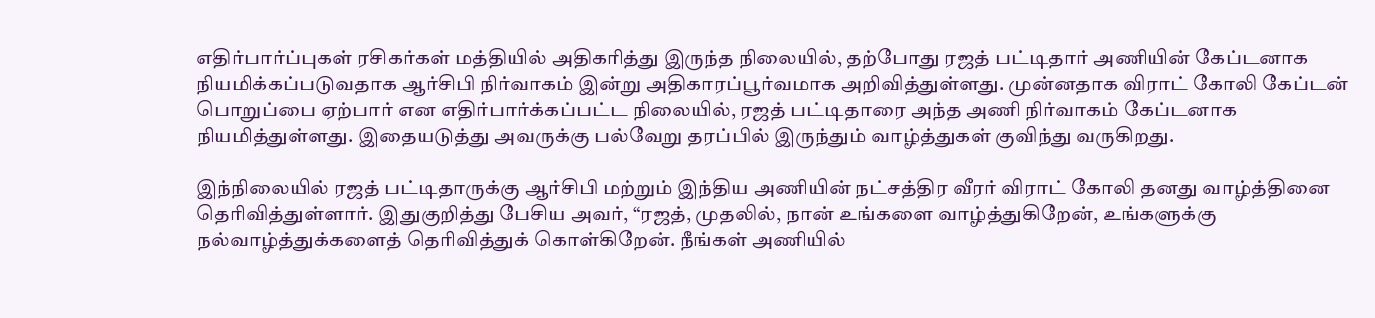எதிர்பார்ப்புகள் ரசிகர்கள் மத்தியில் அதிகரித்து இருந்த நிலையில், தற்போது ரஜத் பட்டிதார் அணியின் கேப்டனாக நியமிக்கப்படுவதாக ஆர்சிபி நிர்வாகம் இன்று அதிகாரப்பூர்வமாக அறிவித்துள்ளது. முன்னதாக விராட் கோலி கேப்டன் பொறுப்பை ஏற்பார் என எதிர்பார்க்கப்பட்ட நிலையில், ரஜத் பட்டிதாரை அந்த அணி நிர்வாகம் கேப்டனாக நியமித்துள்ளது. இதையடுத்து அவருக்கு பல்வேறு தரப்பில் இருந்தும் வாழ்த்துகள் குவிந்து வருகிறது.

இந்நிலையில் ரஜத் பட்டிதாருக்கு ஆர்சிபி மற்றும் இந்திய அணியின் நட்சத்திர வீரர் விராட் கோலி தனது வாழ்த்தினை தெரிவித்துள்ளார். இதுகுறித்து பேசிய அவர், “ரஜத், முதலில், நான் உங்களை வாழ்த்துகிறேன், உங்களுக்கு நல்வாழ்த்துக்களைத் தெரிவித்துக் கொள்கிறேன். நீங்கள் அணியில்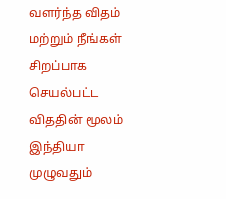வளர்ந்த விதம் மற்றும் நீங்கள் சிறப்பாக செயல்பட்ட விததின் மூலம் இந்தியா முழுவதும்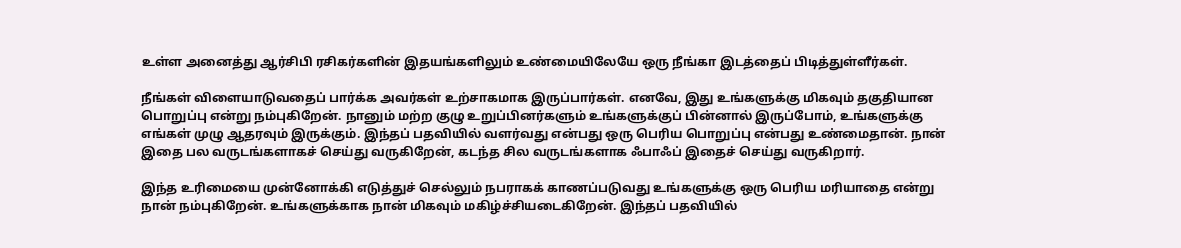உள்ள அனைத்து ஆர்சிபி ரசிகர்களின் இதயங்களிலும் உண்மையிலேயே ஒரு நீங்கா இடத்தைப் பிடித்துள்ளீர்கள்.

நீங்கள் விளையாடுவதைப் பார்க்க அவர்கள் உற்சாகமாக இருப்பார்கள். எனவே, இது உங்களுக்கு மிகவும் தகுதியான பொறுப்பு என்று நம்புகிறேன். நானும் மற்ற குழு உறுப்பினர்களும் உங்களுக்குப் பின்னால் இருப்போம், உங்களுக்கு எங்கள் முழு ஆதரவும் இருக்கும். இந்தப் பதவியில் வளர்வது என்பது ஒரு பெரிய பொறுப்பு என்பது உண்மைதான். நான் இதை பல வருடங்களாகச் செய்து வருகிறேன், கடந்த சில வருடங்களாக ஃபாஃப் இதைச் செய்து வருகிறார்.

இந்த உரிமையை முன்னோக்கி எடுத்துச் செல்லும் நபராகக் காணப்படுவது உங்களுக்கு ஒரு பெரிய மரியாதை என்று நான் நம்புகிறேன். உங்களுக்காக நான் மிகவும் மகிழ்ச்சியடைகிறேன். இந்தப் பதவியில்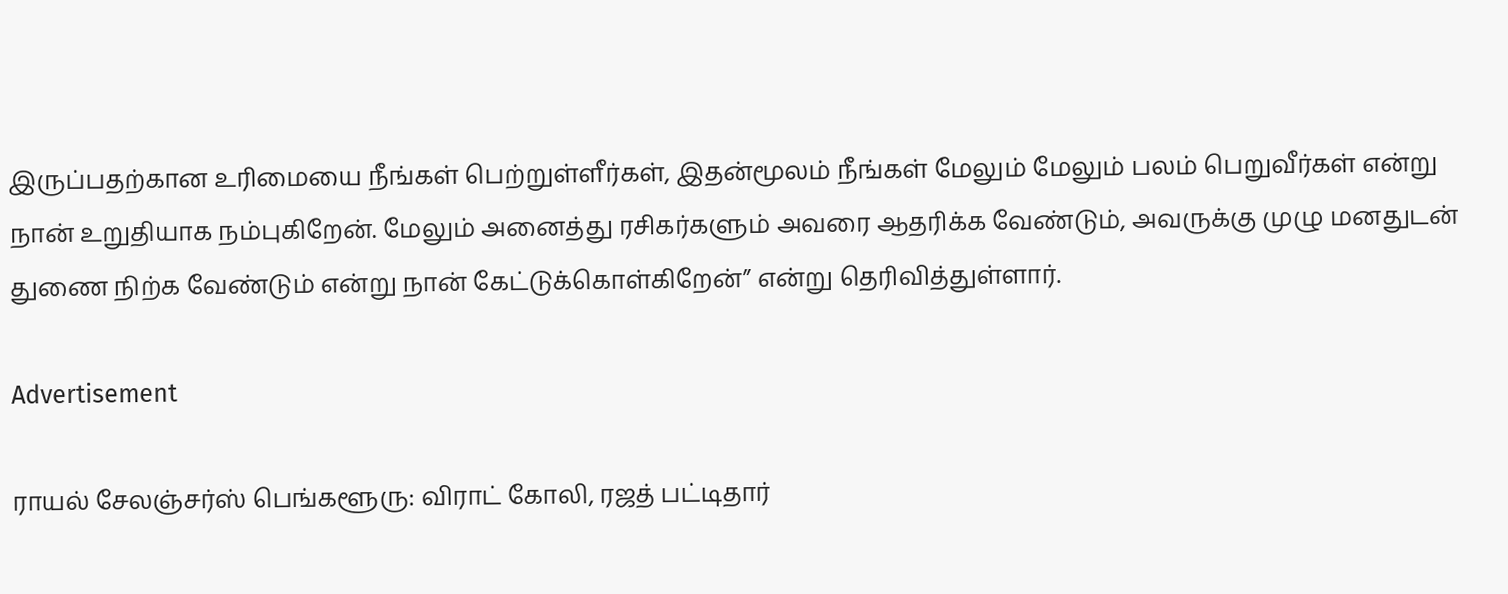இருப்பதற்கான உரிமையை நீங்கள் பெற்றுள்ளீர்கள், இதன்மூலம் நீங்கள் மேலும் மேலும் பலம் பெறுவீர்கள் என்று நான் உறுதியாக நம்புகிறேன். மேலும் அனைத்து ரசிகர்களும் அவரை ஆதரிக்க வேண்டும், அவருக்கு முழு மனதுடன் துணை நிற்க வேண்டும் என்று நான் கேட்டுக்கொள்கிறேன்” என்று தெரிவித்துள்ளார்.

Advertisement

ராயல் சேலஞ்சர்ஸ் பெங்களூரு: விராட் கோலி, ரஜத் பட்டிதார்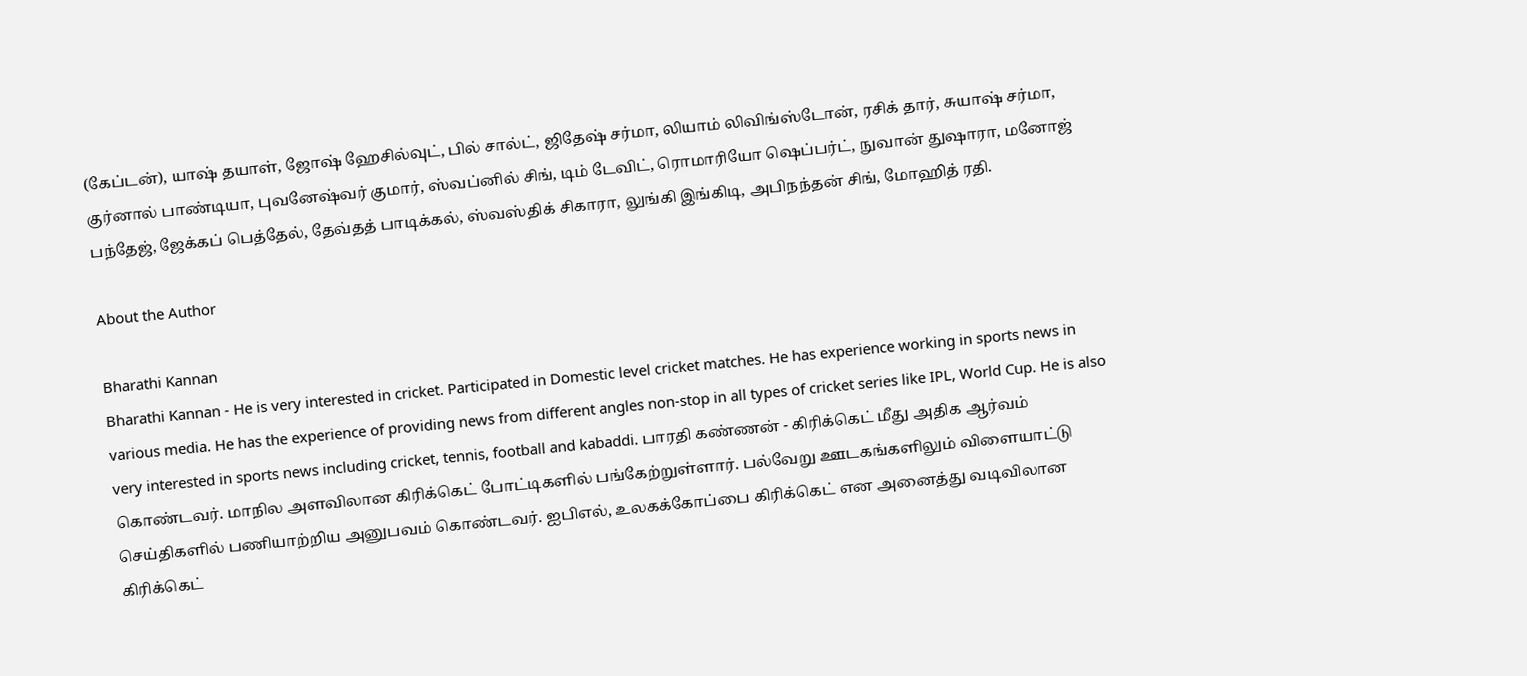(கேப்டன்), யாஷ் தயாள், ஜோஷ் ஹேசில்வுட், பில் சால்ட், ஜிதேஷ் சர்மா, லியாம் லிவிங்ஸ்டோன், ரசிக் தார், சுயாஷ் சர்மா, குர்னால் பாண்டியா, புவனேஷ்வர் குமார், ஸ்வப்னில் சிங், டிம் டேவிட், ரொமாரியோ ஷெப்பர்ட், நுவான் துஷாரா, மனோஜ் பந்தேஜ், ஜேக்கப் பெத்தேல், தேவ்தத் பாடிக்கல், ஸ்வஸ்திக் சிகாரா, லுங்கி இங்கிடி, அபிநந்தன் சிங், மோஹித் ரதி.

About the Author

Bharathi Kannan
Bharathi Kannan - He is very interested in cricket. Participated in Domestic level cricket matches. He has experience working in sports news in various media. He has the experience of providing news from different angles non-stop in all types of cricket series like IPL, World Cup. He is also very interested in sports news including cricket, tennis, football and kabaddi. பாரதி கண்ணன் - கிரிக்கெட் மீது அதிக ஆர்வம் கொண்டவர். மாநில அளவிலான கிரிக்கெட் போட்டிகளில் பங்கேற்றுள்ளார். பல்வேறு ஊடகங்களிலும் விளையாட்டு செய்திகளில் பணியாற்றிய அனுபவம் கொண்டவர். ஐபிஎல், உலகக்கோப்பை கிரிக்கெட் என அனைத்து வடிவிலான கிரிக்கெட்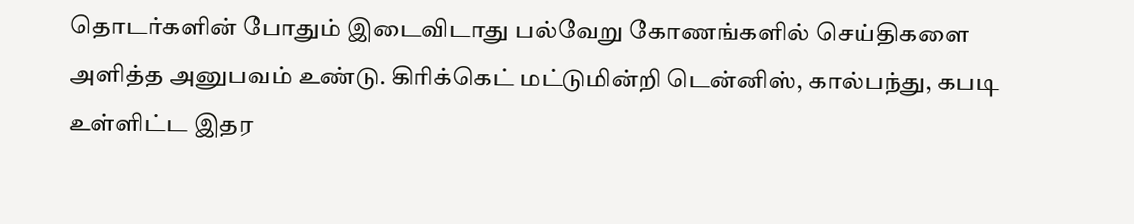தொடர்களின் போதும் இடைவிடாது பல்வேறு கோணங்களில் செய்திகளை அளித்த அனுபவம் உண்டு. கிரிக்கெட் மட்டுமின்றி டென்னிஸ், கால்பந்து, கபடி உள்ளிட்ட இதர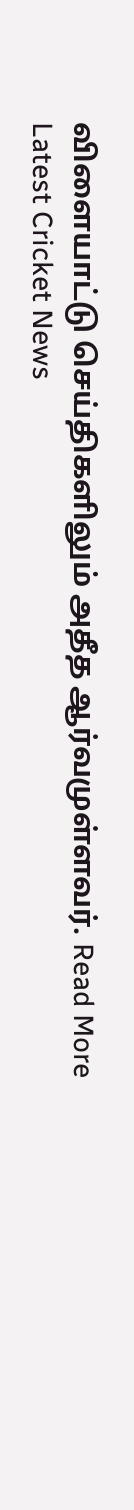விளையாட்டு செய்திகளிலும் அதீத ஆர்வமுள்ளவர். Read More
Latest Cricket News